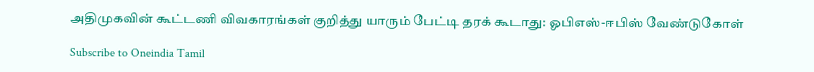அதிமுகவின் கூட்டணி விவகாரங்கள் குறித்து யாரும் பேட்டி தரக் கூடாது: ஓபிஎஸ்-ஈபிஸ் வேண்டுகோள்

Subscribe to Oneindia Tamil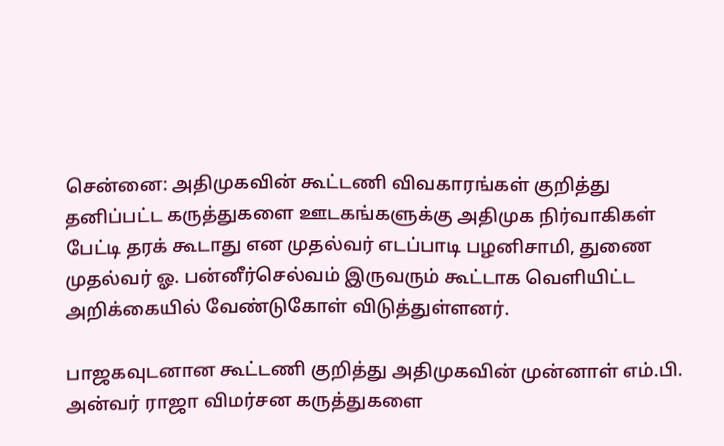சென்னை: அதிமுகவின் கூட்டணி விவகாரங்கள் குறித்து தனிப்பட்ட கருத்துகளை ஊடகங்களுக்கு அதிமுக நிர்வாகிகள் பேட்டி தரக் கூடாது என முதல்வர் எடப்பாடி பழனிசாமி, துணை முதல்வர் ஓ. பன்னீர்செல்வம் இருவரும் கூட்டாக வெளியிட்ட அறிக்கையில் வேண்டுகோள் விடுத்துள்ளனர்.

பாஜகவுடனான கூட்டணி குறித்து அதிமுகவின் முன்னாள் எம்.பி. அன்வர் ராஜா விமர்சன கருத்துகளை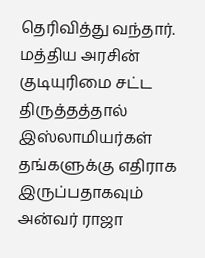தெரிவித்து வந்தார். மத்திய அரசின் குடியுரிமை சட்ட திருத்தத்தால் இஸ்லாமியர்கள் தங்களுக்கு எதிராக இருப்பதாகவும் அன்வர் ராஜா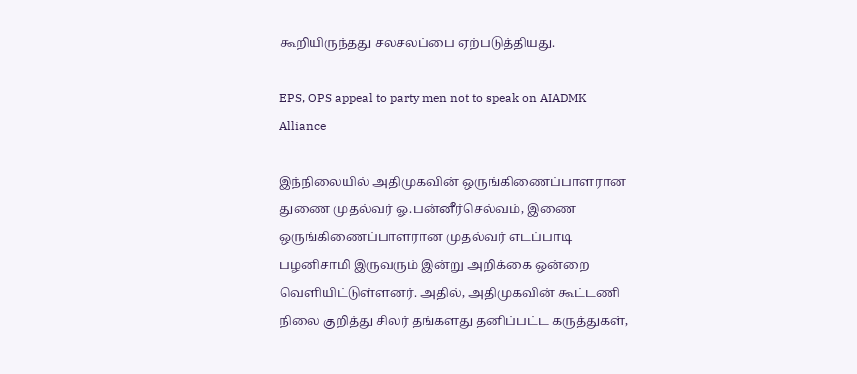கூறியிருந்தது சலசலப்பை ஏற்படுத்தியது.

EPS, OPS appeal to party men not to speak on AIADMK Alliance

இந்நிலையில் அதிமுகவின் ஒருங்கிணைப்பாளரான துணை முதல்வர் ஓ.பன்னீர்செல்வம், இணை ஒருங்கிணைப்பாளரான முதல்வர் எடப்பாடி பழனிசாமி இருவரும் இன்று அறிக்கை ஒன்றை வெளியிட்டுள்ளனர். அதில், அதிமுகவின் கூட்டணி நிலை குறித்து சிலர் தங்களது தனிப்பட்ட கருத்துகள்,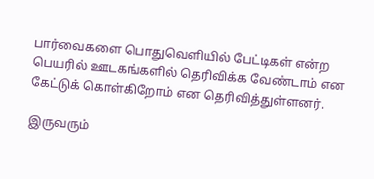பார்வைகளை பொதுவெளியில் பேட்டிகள் என்ற பெயரில் ஊடகங்களில் தெரிவிக்க வேண்டாம் என கேட்டுக் கொள்கிறோம் என தெரிவித்துள்ளனர்.

இருவரும்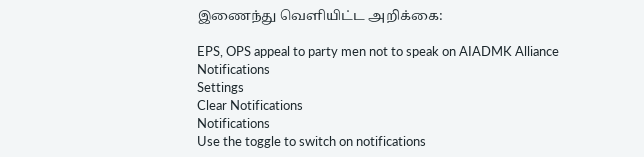இணைந்து வெளியிட்ட அறிக்கை:

EPS, OPS appeal to party men not to speak on AIADMK Alliance
Notifications
Settings
Clear Notifications
Notifications
Use the toggle to switch on notifications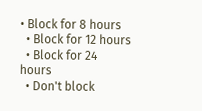• Block for 8 hours
  • Block for 12 hours
  • Block for 24 hours
  • Don't block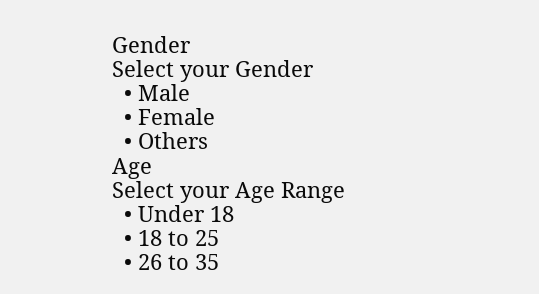Gender
Select your Gender
  • Male
  • Female
  • Others
Age
Select your Age Range
  • Under 18
  • 18 to 25
  • 26 to 35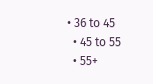• 36 to 45
  • 45 to 55
  • 55+